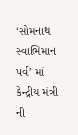‘સોમનાથ સ્વાભિમાન પર્વ’ માં કેન્દ્રીય મંત્રી ની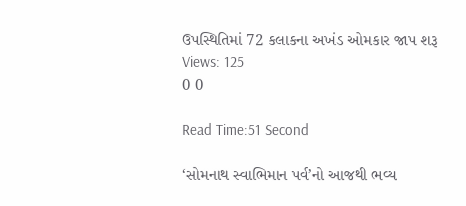ઉપસ્થિતિમાં 72 કલાકના અખંડ ઓમકાર જાપ શરૂ
Views: 125
0 0

Read Time:51 Second

‘સોમનાથ સ્વાભિમાન પર્વ’નો આજથી ભવ્ય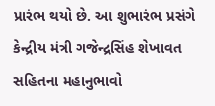પ્રારંભ થયો છે. આ શુભારંભ પ્રસંગે કેન્દ્રીય મંત્રી ગજેન્દ્રસિંહ શેખાવત સહિતના મહાનુભાવો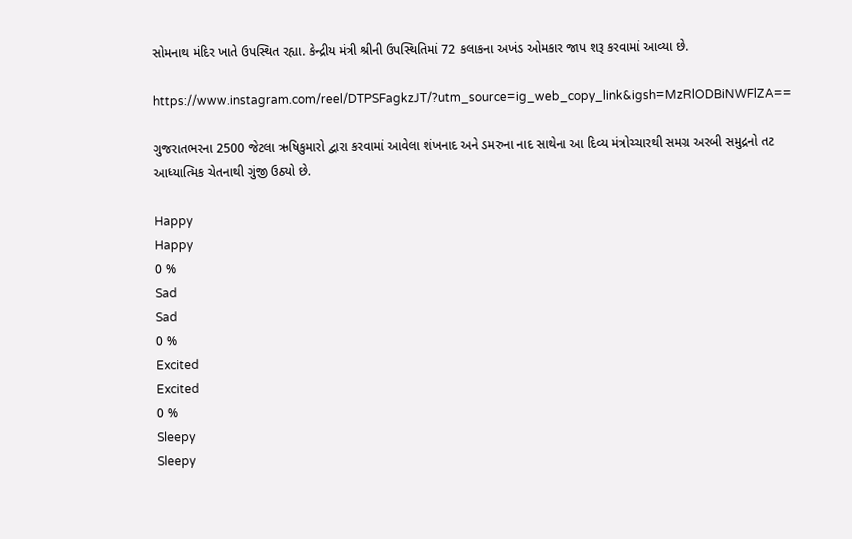સોમનાથ મંદિર ખાતે ઉપસ્થિત રહ્યા. કેન્દ્રીય મંત્રી શ્રીની ઉપસ્થિતિમાં 72 કલાકના અખંડ ઓમકાર જાપ શરૂ કરવામાં આવ્યા છે.

https://www.instagram.com/reel/DTPSFagkzJT/?utm_source=ig_web_copy_link&igsh=MzRlODBiNWFlZA==

ગુજરાતભરના 2500 જેટલા ઋષિકુમારો દ્વારા કરવામાં આવેલા શંખનાદ અને ડમરુના નાદ સાથેના આ દિવ્ય મંત્રોચ્ચારથી સમગ્ર અરબી સમુદ્રનો તટ આધ્યાત્મિક ચેતનાથી ગુંજી ઉઠ્યો છે.

Happy
Happy
0 %
Sad
Sad
0 %
Excited
Excited
0 %
Sleepy
Sleepy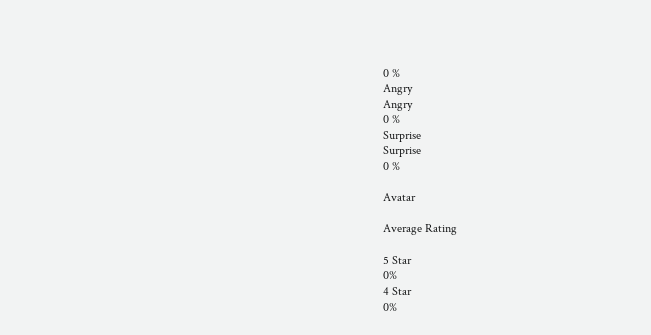0 %
Angry
Angry
0 %
Surprise
Surprise
0 %

Avatar

Average Rating

5 Star
0%
4 Star
0%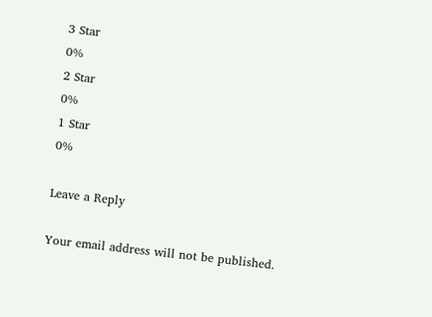3 Star
0%
2 Star
0%
1 Star
0%

Leave a Reply

Your email address will not be published.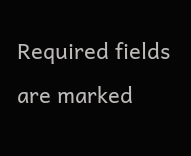Required fields are marked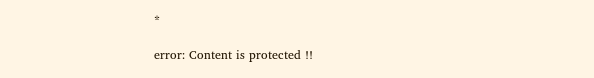*

error: Content is protected !!